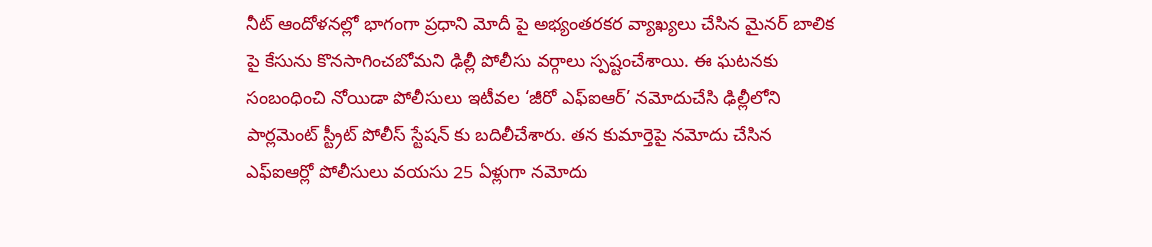నీట్ ఆందోళనల్లో భాగంగా ప్రధాని మోదీ పై అభ్యంతరకర వ్యాఖ్యలు చేసిన మైనర్ బాలిక పై కేసును కొనసాగించబోమని ఢిల్లీ పోలీసు వర్గాలు స్పష్టంచేశాయి. ఈ ఘటనకు సంబంధించి నోయిడా పోలీసులు ఇటీవల ‘జీరో ఎఫ్ఐఆర్’ నమోదుచేసి ఢిల్లీలోని పార్లమెంట్ స్ట్రీట్ పోలీస్ స్టేషన్ కు బదిలీచేశారు. తన కుమార్తెపై నమోదు చేసిన ఎఫ్ఐఆర్లో పోలీసులు వయసు 25 ఏళ్లుగా నమోదు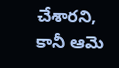చేశారని, కానీ ఆమె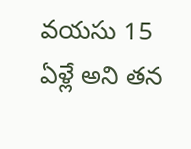వయసు 15 ఏళ్లే అని తన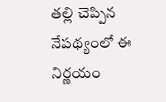తల్లి చెప్పిన నేపథ్యంలో ఈ నిర్ణయం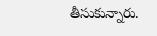తీసుకున్నారు.